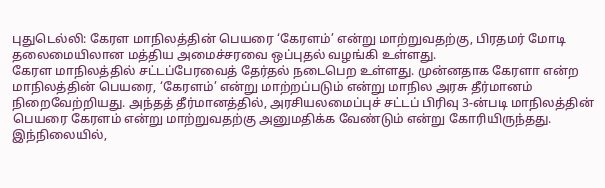புதுடெல்லி: கேரள மாநிலத்தின் பெயரை ‘கேரளம்’ என்று மாற்றுவதற்கு, பிரதமர் மோடி தலைமையிலான மத்திய அமைச்சரவை ஒப்புதல் வழங்கி உள்ளது.
கேரள மாநிலத்தில் சட்டப்பேரவைத் தேர்தல் நடைபெற உள்ளது. முன்னதாக கேரளா என்ற மாநிலத்தின் பெயரை, ‘கேரளம்’ என்று மாற்றப்படும் என்று மாநில அரசு தீர்மானம் நிறைவேற்றியது. அந்தத் தீர்மானத்தில், அரசியலமைப்புச் சட்டப் பிரிவு 3-ன்படி மாநிலத்தின் பெயரை கேரளம் என்று மாற்றுவதற்கு அனுமதிக்க வேண்டும் என்று கோரியிருந்தது.
இந்நிலையில்,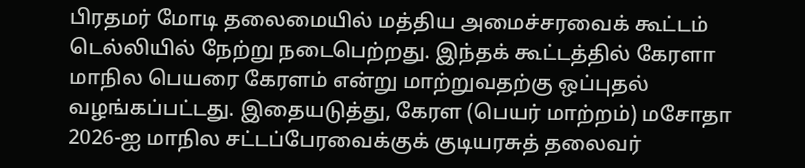பிரதமர் மோடி தலைமையில் மத்திய அமைச்சரவைக் கூட்டம் டெல்லியில் நேற்று நடைபெற்றது. இந்தக் கூட்டத்தில் கேரளா மாநில பெயரை கேரளம் என்று மாற்றுவதற்கு ஒப்புதல் வழங்கப்பட்டது. இதையடுத்து, கேரள (பெயர் மாற்றம்) மசோதா 2026-ஐ மாநில சட்டப்பேரவைக்குக் குடியரசுத் தலைவர்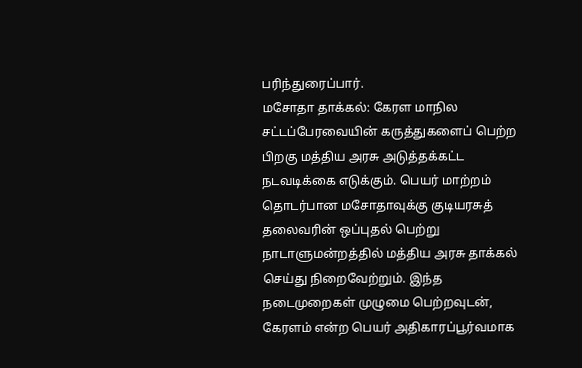பரிந்துரைப்பார்.
மசோதா தாக்கல்: கேரள மாநில சட்டப்பேரவையின் கருத்துகளைப் பெற்ற பிறகு மத்திய அரசு அடுத்தக்கட்ட நடவடிக்கை எடுக்கும். பெயர் மாற்றம் தொடர்பான மசோதாவுக்கு குடியரசுத் தலைவரின் ஒப்புதல் பெற்று நாடாளுமன்றத்தில் மத்திய அரசு தாக்கல் செய்து நிறைவேற்றும். இந்த நடைமுறைகள் முழுமை பெற்றவுடன், கேரளம் என்ற பெயர் அதிகாரப்பூர்வமாக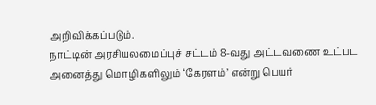அறிவிக்கப்படும்.
நாட்டின் அரசியலமைப்புச் சட்டம் 8-வது அட்டவணை உட்பட அனைத்து மொழிகளிலும் ‘கேரளம்’ என்று பெயர்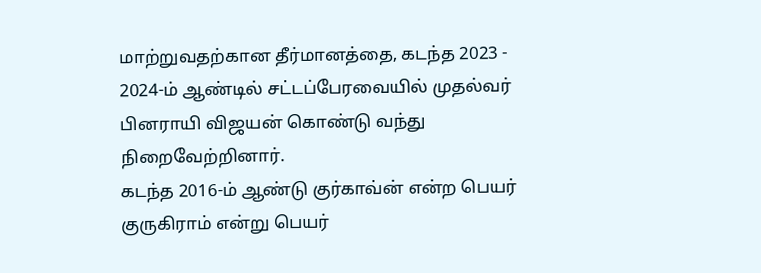மாற்றுவதற்கான தீர்மானத்தை, கடந்த 2023 - 2024-ம் ஆண்டில் சட்டப்பேரவையில் முதல்வர் பினராயி விஜயன் கொண்டு வந்து நிறைவேற்றினார்.
கடந்த 2016-ம் ஆண்டு குர்காவ்ன் என்ற பெயர் குருகிராம் என்று பெயர்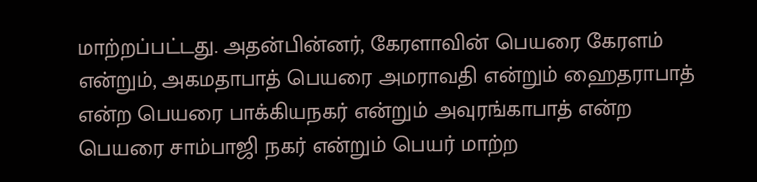மாற்றப்பட்டது. அதன்பின்னர், கேரளாவின் பெயரை கேரளம் என்றும், அகமதாபாத் பெயரை அமராவதி என்றும் ஹைதராபாத் என்ற பெயரை பாக்கியநகர் என்றும் அவுரங்காபாத் என்ற பெயரை சாம்பாஜி நகர் என்றும் பெயர் மாற்ற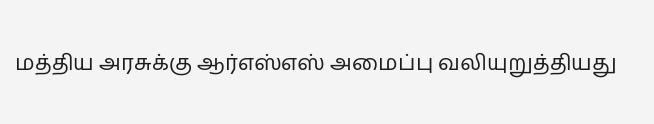மத்திய அரசுக்கு ஆர்எஸ்எஸ் அமைப்பு வலியுறுத்தியது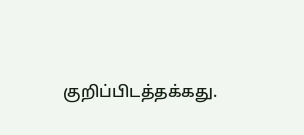குறிப்பிடத்தக்கது.